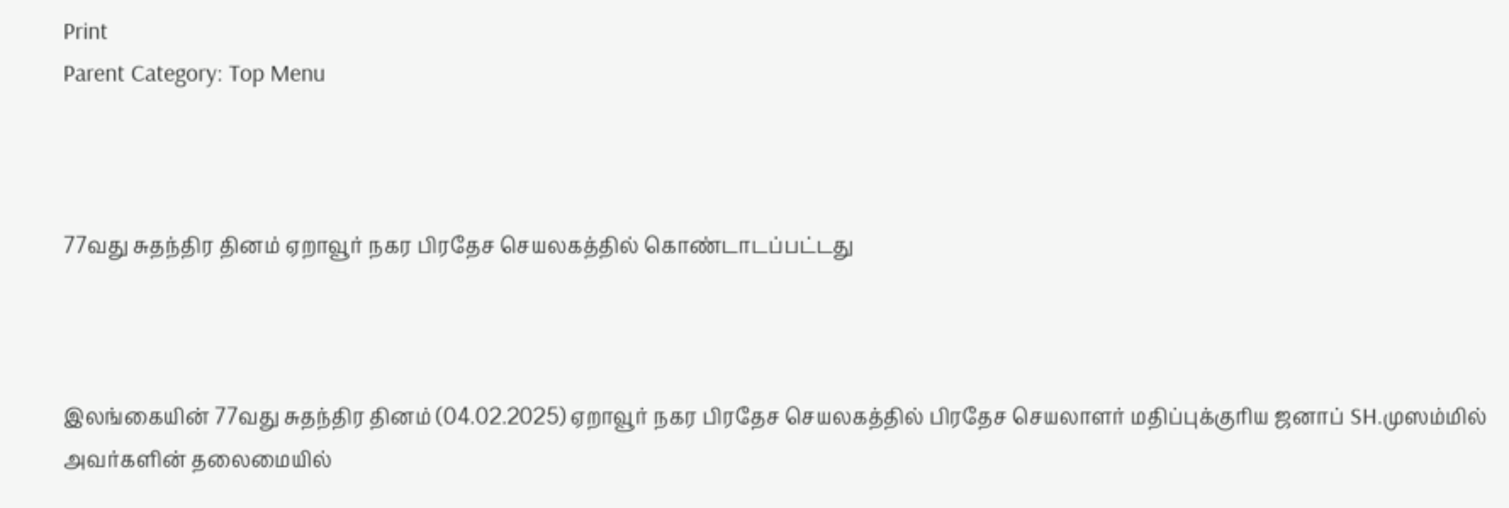Print
Parent Category: Top Menu



77வது சுதந்திர தினம் ஏறாவூர் நகர பிரதேச செயலகத்தில் கொண்டாடப்பட்டது



இலங்கையின் 77வது சுதந்திர தினம் (04.02.2025) ஏறாவூர் நகர பிரதேச செயலகத்தில் பிரதேச செயலாளர் மதிப்புக்குரிய ஜனாப் SH.முஸம்மில் அவர்களின் தலைமையில்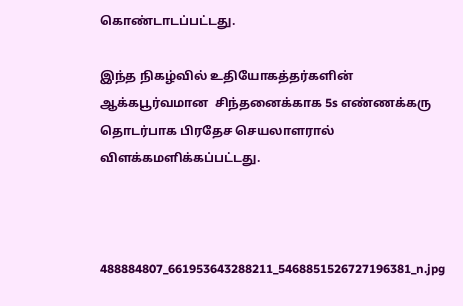கொண்டாடப்பட்டது.

இந்த நிகழ்வில் உதியோகத்தர்களின் ஆக்கபூர்வமான  சிந்தனைக்காக 5s எண்ணக்கரு தொடர்பாக பிரதேச செயலாளரால் விளக்கமளிக்கப்பட்டது.



488884807_661953643288211_5468851526727196381_n.jpg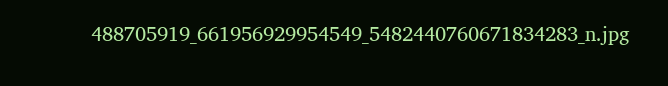488705919_661956929954549_5482440760671834283_n.jpg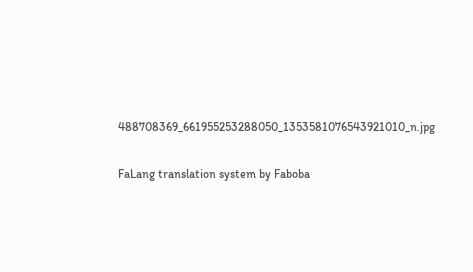488708369_661955253288050_1353581076543921010_n.jpg

FaLang translation system by Faboba